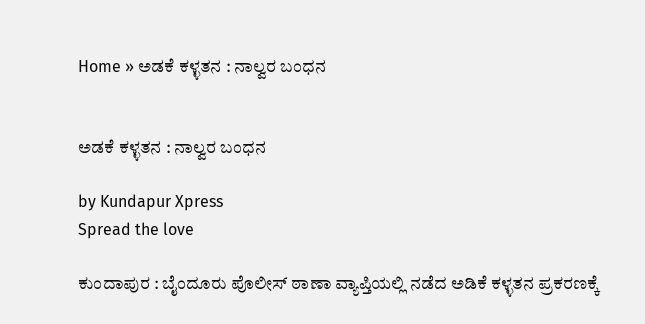Home » ಅಡಕೆ ಕಳ್ಳತನ : ನಾಲ್ವರ ಬಂಧನ


ಅಡಕೆ ಕಳ್ಳತನ : ನಾಲ್ವರ ಬಂಧನ

by Kundapur Xpress
Spread the love

ಕುಂದಾಪುರ : ಬೈಂದೂರು ಪೊಲೀಸ್‌ ಠಾಣಾ ವ್ಯಾಪ್ತಿಯಲ್ಲಿ ನಡೆದ ಅಡಿಕೆ ಕಳ್ಳತನ ಪ್ರಕರಣಕ್ಕೆ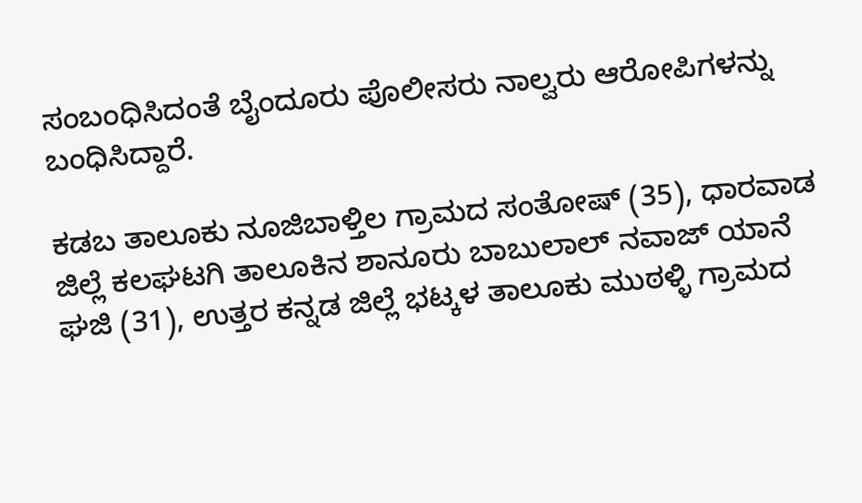ಸಂಬಂಧಿಸಿದಂತೆ ಬೈಂದೂರು ಪೊಲೀಸರು ನಾಲ್ವರು ಆರೋಪಿಗಳನ್ನು ಬಂಧಿಸಿದ್ದಾರೆ.

ಕಡಬ ತಾಲೂಕು ನೂಜಿಬಾಳ್ತಿಲ ಗ್ರಾಮದ ಸಂತೋಷ್ (35), ಧಾರವಾಡ ಜಿಲ್ಲೆ ಕಲಘಟಗಿ ತಾಲೂಕಿನ ಶಾನೂರು ಬಾಬುಲಾಲ್ ನವಾಜ್ ಯಾನೆ ಘಜಿ‌ (31), ಉತ್ತರ ಕನ್ನಡ ಜಿಲ್ಲೆ ಭಟ್ಕಳ ತಾಲೂಕು ಮುಠಳ್ಳಿ ಗ್ರಾಮದ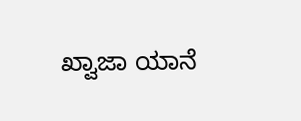ಖ್ವಾಜಾ ಯಾನೆ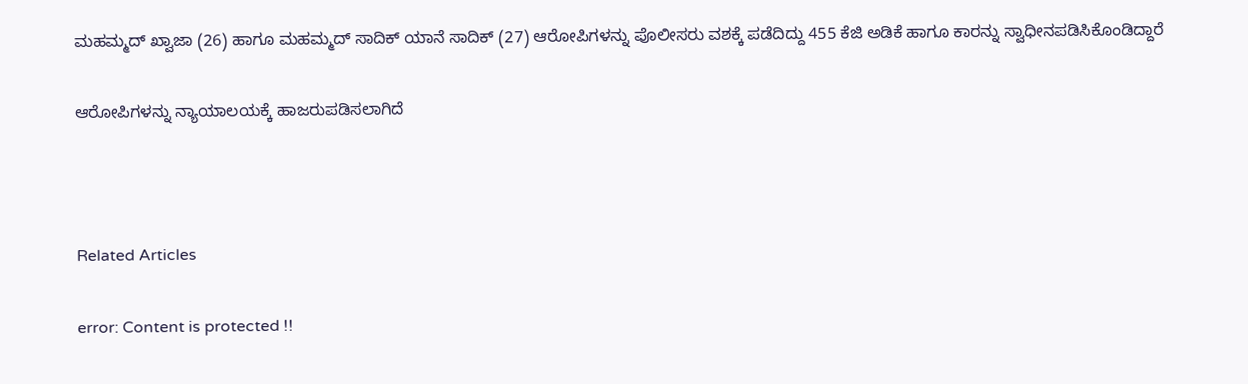ಮಹಮ್ಮದ್ ಖ್ವಾಜಾ (26) ಹಾಗೂ ಮಹಮ್ಮದ್ ಸಾದಿಕ್ ಯಾನೆ ಸಾದಿಕ್ (27) ಆರೋಪಿಗಳನ್ನು ಪೊಲೀಸರು ವಶಕ್ಕೆ ಪಡೆದಿದ್ದು 455 ಕೆಜಿ ಅಡಿಕೆ ಹಾಗೂ ಕಾರನ್ನು ಸ್ವಾಧೀನಪಡಿಸಿಕೊಂಡಿದ್ದಾರೆ

ಆರೋಪಿಗಳನ್ನು ನ್ಯಾಯಾಲಯಕ್ಕೆ ಹಾಜರುಪಡಿಸಲಾಗಿದೆ



Related Articles

error: Content is protected !!